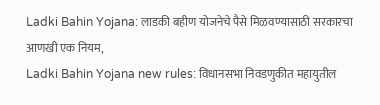Ladki Bahin Yojana: लाडकी बहीण योजनेचे पैसे मिळवण्यासाठी सरकारचा आणखी एक नियम,
Ladki Bahin Yojana new rules: विधानसभा निवडणुकीत महायुतील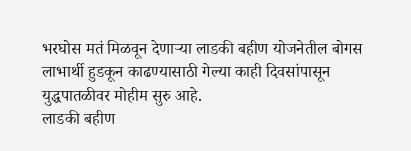भरघोस मतं मिळवून देणाऱ्या लाडकी बहीण योजनेतील बोगस लाभार्थी हुडकून काढण्यासाठी गेल्या काही दिवसांपासून युद्धपातळीवर मोहीम सुरु आहे.
लाडकी बहीण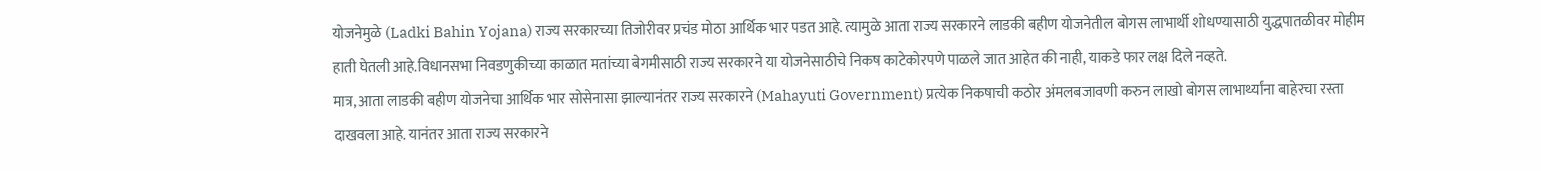योजनेमुळे (Ladki Bahin Yojana) राज्य सरकारच्या तिजोरीवर प्रचंड मोठा आर्थिक भार पडत आहे. त्यामुळे आता राज्य सरकारने लाडकी बहीण योजनेतील बोगस लाभार्थी शोधण्यासाठी युद्धपातळीवर मोहीम हाती घेतली आहे.विधानसभा निवडणुकीच्या काळात मतांच्या बेगमीसाठी राज्य सरकारने या योजनेसाठीचे निकष काटेकोरपणे पाळले जात आहेत की नाही, याकडे फार लक्ष दिले नव्हते.
मात्र, आता लाडकी बहीण योजनेचा आर्थिक भार सोसेनासा झाल्यानंतर राज्य सरकारने (Mahayuti Government) प्रत्येक निकषाची कठोर अंमलबजावणी करुन लाखो बोगस लाभार्थ्यांना बाहेरचा रस्ता दाखवला आहे. यानंतर आता राज्य सरकारने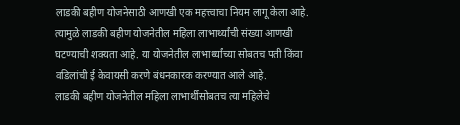लाडकी बहीण योजनेसाठी आणखी एक महत्त्वाचा नियम लागू केला आहे. त्यामुळे लाडकी बहीण योजनेतील महिला लाभार्थ्यांची संख्या आणखी घटण्याची शक्यता आहे. या योजनेतील लाभार्थ्यांच्या सोबतच पती किंवा वडिलांची ई केवायसी करणे बंधनकारक करण्यात आले आहे.
लाडकी बहीण योजनेतील महिला लाभार्थीसोबतच त्या महिलेचे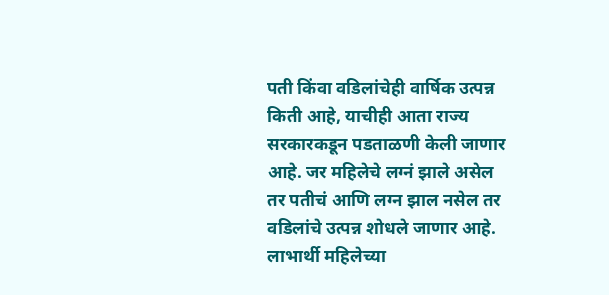पती किंवा वडिलांचेही वार्षिक उत्पन्न किती आहे, याचीही आता राज्य सरकारकडून पडताळणी केली जाणार आहे. जर महिलेचे लग्नं झाले असेल तर पतीचं आणि लग्न झाल नसेल तर वडिलांचे उत्पन्न शोधले जाणार आहे. लाभार्थी महिलेच्या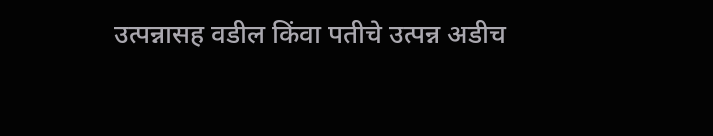उत्पन्नासह वडील किंवा पतीचे उत्पन्न अडीच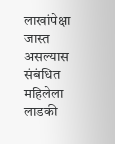लाखांपेक्षा जास्त असल्यास संबंधित महिलेला लाडकी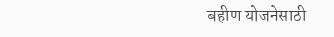बहीण योजनेसाठी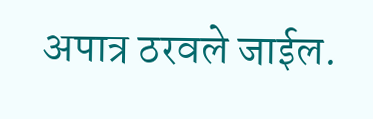अपात्र ठरवले जाईल.